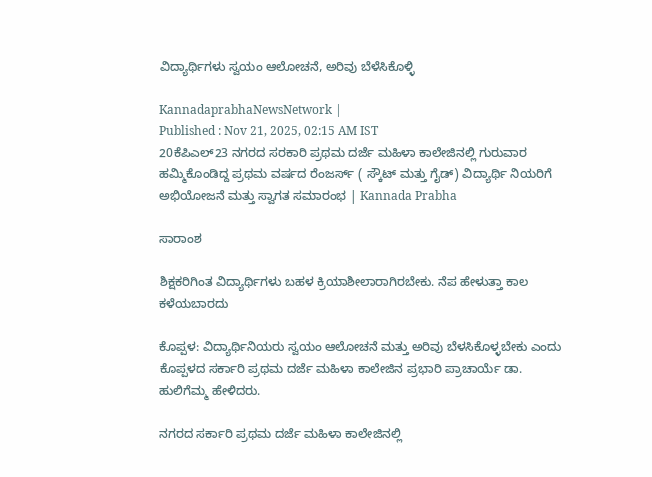ವಿದ್ಯಾರ್ಥಿಗಳು ಸ್ವಯಂ ಆಲೋಚನೆ, ಅರಿವು ಬೆಳೆಸಿಕೊಳ್ಳಿ

KannadaprabhaNewsNetwork |
Published : Nov 21, 2025, 02:15 AM IST
20ಕೆಪಿಎಲ್23 ನಗರದ ಸರಕಾರಿ ಪ್ರಥಮ ದರ್ಜೆ ಮಹಿಳಾ ಕಾಲೇಜಿನಲ್ಲಿ ಗುರುವಾರ ಹಮ್ಮಿಕೊಂಡಿದ್ದ ಪ್ರಥಮ ವರ್ಷದ ರೆಂಜರ್ಸ್ ( ಸ್ಕೌಟ್ ಮತ್ತು ಗೈಡ್) ವಿದ್ಯಾರ್ಥಿ ನಿಯರಿಗೆ ಅಭಿಯೋಜನೆ ಮತ್ತು ಸ್ವಾಗತ ಸಮಾರಂಭ | Kannada Prabha

ಸಾರಾಂಶ

ಶಿಕ್ಷಕರಿಗಿಂತ ವಿದ್ಯಾರ್ಥಿಗಳು ಬಹಳ ಕ್ರಿಯಾಶೀಲಾರಾಗಿರಬೇಕು. ನೆಪ ಹೇಳುತ್ತಾ ಕಾಲ ಕಳೆಯಬಾರದು

ಕೊಪ್ಪಳ: ವಿದ್ಯಾರ್ಥಿನಿಯರು ಸ್ವಯಂ ಆಲೋಚನೆ ಮತ್ತು ಅರಿವು ಬೆಳಸಿಕೊಳ್ಳಬೇಕು ಎಂದು ಕೊಪ್ಪಳದ ಸರ್ಕಾರಿ ಪ್ರಥಮ ದರ್ಜೆ ಮಹಿಳಾ ಕಾಲೇಜಿನ ಪ್ರಭಾರಿ ಪ್ರಾಚಾರ್ಯೆ ಡಾ. ಹುಲಿಗೆಮ್ಮ ಹೇಳಿದರು.

ನಗರದ ಸರ್ಕಾರಿ ಪ್ರಥಮ ದರ್ಜೆ ಮಹಿಳಾ ಕಾಲೇಜಿನಲ್ಲಿ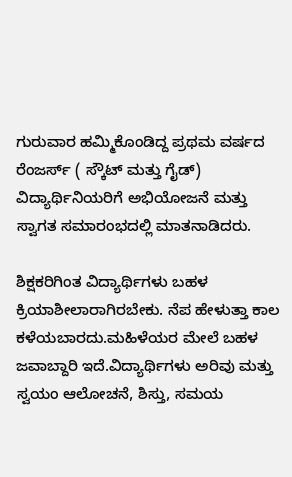ಗುರುವಾರ ಹಮ್ಮಿಕೊಂಡಿದ್ದ ಪ್ರಥಮ ವರ್ಷದ ರೆಂಜರ್ಸ್ ( ಸ್ಕೌಟ್ ಮತ್ತು ಗೈಡ್) ವಿದ್ಯಾರ್ಥಿನಿಯರಿಗೆ ಅಭಿಯೋಜನೆ ಮತ್ತು ಸ್ವಾಗತ ಸಮಾರಂಭದಲ್ಲಿ ಮಾತನಾಡಿದರು.

ಶಿಕ್ಷಕರಿಗಿಂತ ವಿದ್ಯಾರ್ಥಿಗಳು ಬಹಳ ಕ್ರಿಯಾಶೀಲಾರಾಗಿರಬೇಕು. ನೆಪ ಹೇಳುತ್ತಾ ಕಾಲ ಕಳೆಯಬಾರದು.ಮಹಿಳೆಯರ ಮೇಲೆ ಬಹಳ ಜವಾಬ್ದಾರಿ ಇದೆ.ವಿದ್ಯಾರ್ಥಿಗಳು ಅರಿವು ಮತ್ತು ಸ್ವಯಂ ಆಲೋಚನೆ, ಶಿಸ್ತು, ಸಮಯ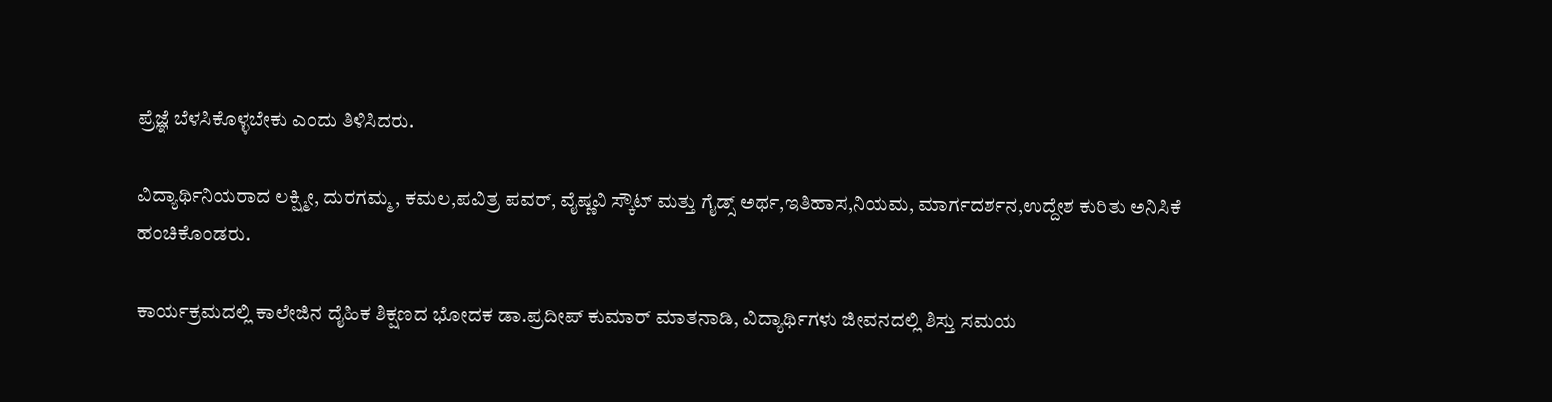ಪ್ರೆಜ್ಞೆ ಬೆಳಸಿಕೊಳ್ಳಬೇಕು ಎಂದು ತಿಳಿಸಿದರು.

ವಿದ್ಯಾರ್ಥಿನಿಯರಾದ ಲಕ್ಷ್ಮೀ, ದುರಗಮ್ಮ, ಕಮಲ,ಪವಿತ್ರ ಪವರ್, ವೈಷ್ಣವಿ ಸ್ಕೌಟ್ ಮತ್ತು ಗೈಡ್ಸ್ ಅರ್ಥ,ಇತಿಹಾಸ,ನಿಯಮ, ಮಾರ್ಗದರ್ಶನ,ಉದ್ದೇಶ ಕುರಿತು ಅನಿಸಿಕೆ ಹಂಚಿಕೊಂಡರು.

ಕಾರ್ಯಕ್ರಮದಲ್ಲಿ ಕಾಲೇಜಿನ ದೈಹಿಕ ಶಿಕ್ಷಣದ ಭೋದಕ ಡಾ.ಪ್ರದೀಪ್ ಕುಮಾರ್ ಮಾತನಾಡಿ, ವಿದ್ಯಾರ್ಥಿಗಳು ಜೀವನದಲ್ಲಿ ಶಿಸ್ತು ಸಮಯ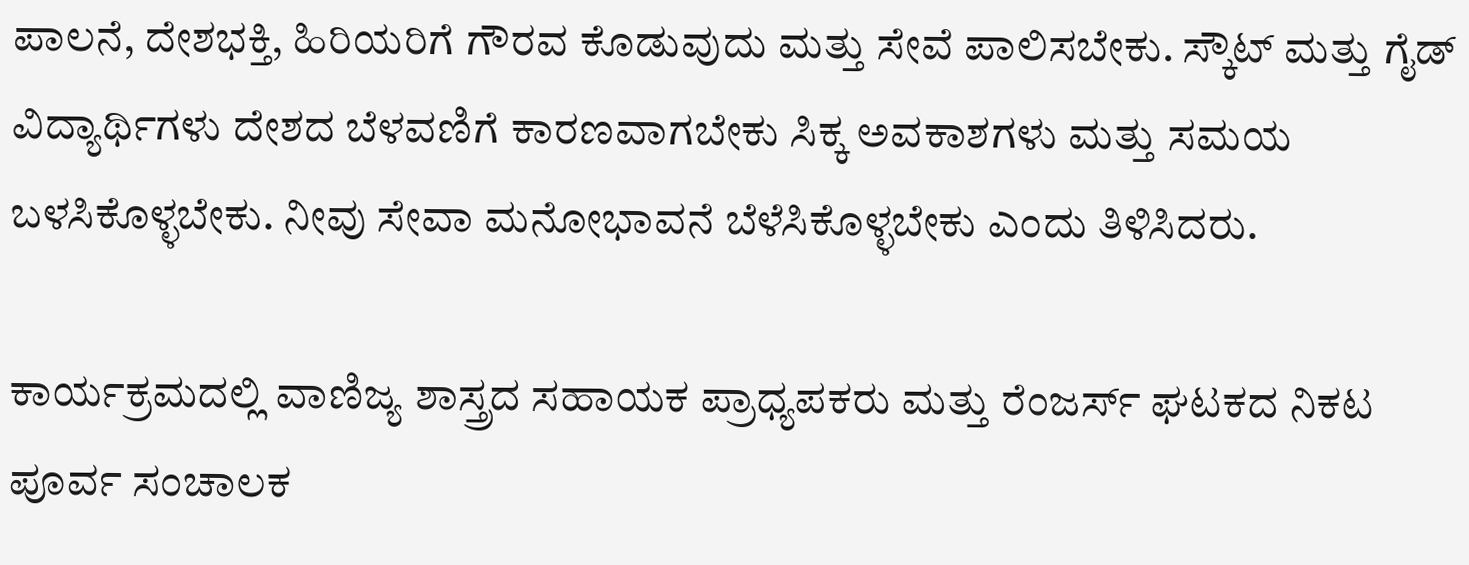ಪಾಲನೆ, ದೇಶಭಕ್ತಿ, ಹಿರಿಯರಿಗೆ ಗೌರವ ಕೊಡುವುದು ಮತ್ತು ಸೇವೆ ಪಾಲಿಸಬೇಕು. ಸ್ಕೌಟ್ ಮತ್ತು ಗೈಡ್ ವಿದ್ಯಾರ್ಥಿಗಳು ದೇಶದ ಬೆಳವಣಿಗೆ ಕಾರಣವಾಗಬೇಕು ಸಿಕ್ಕ ಅವಕಾಶಗಳು ಮತ್ತು ಸಮಯ ಬಳಸಿಕೊಳ್ಳಬೇಕು. ನೀವು ಸೇವಾ ಮನೋಭಾವನೆ ಬೆಳೆಸಿಕೊಳ್ಳಬೇಕು ಎಂದು ತಿಳಿಸಿದರು.

ಕಾರ್ಯಕ್ರಮದಲ್ಲಿ ವಾಣಿಜ್ಯ ಶಾಸ್ತ್ರದ ಸಹಾಯಕ ಪ್ರಾಧ್ಯಪಕರು ಮತ್ತು ರೆಂಜರ್ಸ್ ಘಟಕದ ನಿಕಟ ಪೂರ್ವ ಸಂಚಾಲಕ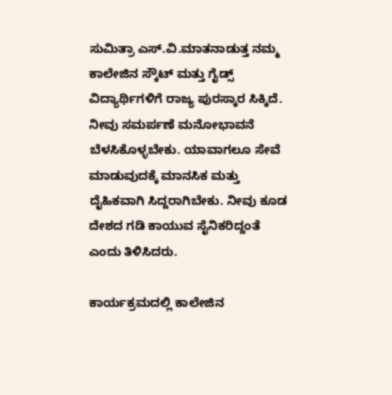ಸುಮಿತ್ರಾ ಎಸ್.ವಿ.ಮಾತನಾಡುತ್ತ ನಮ್ಮ ಕಾಲೇಜಿನ ಸ್ಕೌಟ್ ಮತ್ತು ಗೈಡ್ಸ್ ವಿದ್ಯಾರ್ಥಿಗಳಿಗೆ ರಾಜ್ಯ ಪುರಸ್ಕಾರ ಸಿಕ್ಕಿದೆ. ನೀವು ಸಮರ್ಪಣೆ ಮನೋಭಾವನೆ ಬೆಳಸಿಕೊಳ್ಳಬೇಕು. ಯಾವಾಗಲೂ ಸೇವೆ ಮಾಡುವುದಕ್ಕೆ ಮಾನಸಿಕ ಮತ್ತು ದೈಹಿಕವಾಗಿ ಸಿದ್ದರಾಗಿಬೇಕು. ನೀವು ಕೂಡ ದೇಶದ ಗಡಿ ಕಾಯುವ ಸೈನಿಕರಿದ್ದಂತೆ ಎಂದು ತಿಳಿಸಿದರು.

ಕಾರ್ಯಕ್ರಮದಲ್ಲಿ ಕಾಲೇಜಿನ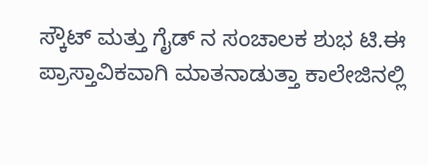ಸ್ಕೌಟ್ ಮತ್ತು ಗೈಡ್ ನ ಸಂಚಾಲಕ ಶುಭ ಟಿ.ಈ ಪ್ರಾಸ್ತಾವಿಕವಾಗಿ ಮಾತನಾಡುತ್ತಾ ಕಾಲೇಜಿನಲ್ಲಿ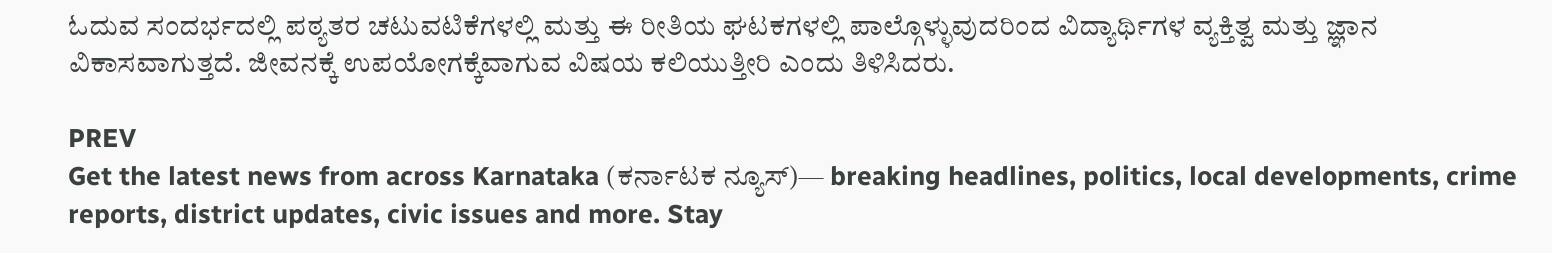ಓದುವ ಸಂದರ್ಭದಲ್ಲಿ ಪಠ್ಯತರ ಚಟುವಟಿಕೆಗಳಲ್ಲಿ ಮತ್ತು ಈ ರೀತಿಯ ಘಟಕಗಳಲ್ಲಿ ಪಾಲ್ಗೊಳ್ಳುವುದರಿಂದ ವಿದ್ಯಾರ್ಥಿಗಳ ವ್ಯಕ್ತಿತ್ವ ಮತ್ತು ಜ್ಞಾನ ವಿಕಾಸವಾಗುತ್ತದೆ. ಜೀವನಕ್ಕೆ ಉಪಯೋಗಕ್ಕೆವಾಗುವ ವಿಷಯ ಕಲಿಯುತ್ತೀರಿ ಎಂದು ತಿಳಿಸಿದರು.

PREV
Get the latest news from across Karnataka (ಕರ್ನಾಟಕ ನ್ಯೂಸ್)— breaking headlines, politics, local developments, crime reports, district updates, civic issues and more. Stay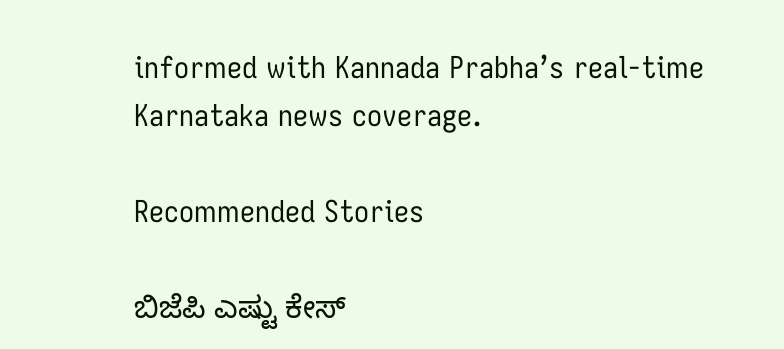informed with Kannada Prabha’s real‑time Karnataka news coverage.

Recommended Stories

ಬಿಜೆಪಿ ಎಷ್ಟು ಕೇಸ್‌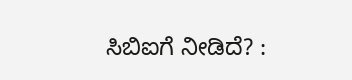ಸಿಬಿಐಗೆ ನೀಡಿದೆ? :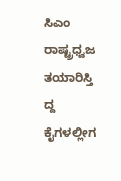ಸಿಎಂ
ರಾಷ್ಟ್ರಧ್ವಜ ತಯಾರಿಸ್ತಿ ದ್ದ ಕೈಗಳಲ್ಲೀಗ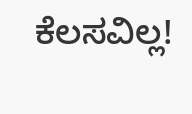ಕೆಲಸವಿಲ್ಲ!